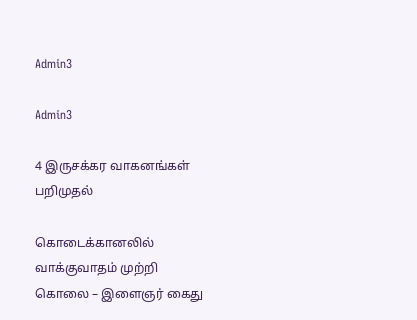Admin3

Admin3

4 இருசக்கர வாகனங்கள் பறிமுதல்

கொடைக்கானலில் வாக்குவாதம் முற்றி கொலை – இளைஞர் கைது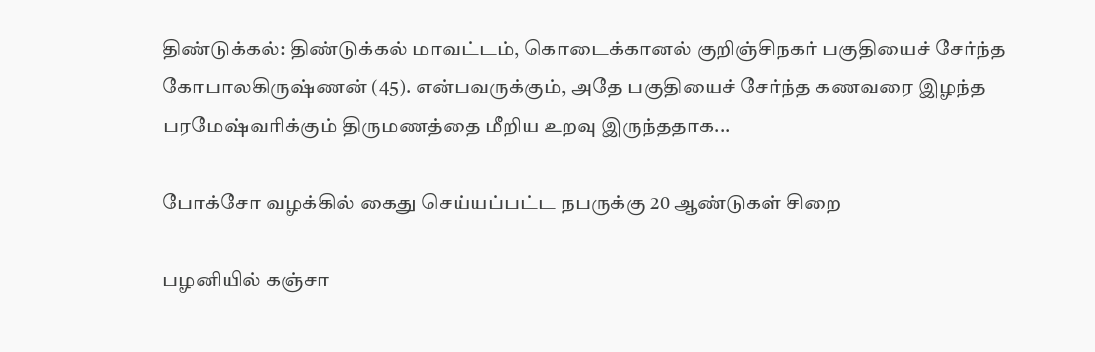திண்டுக்கல்: திண்டுக்கல் மாவட்டம், கொடைக்கானல் குறிஞ்சிநகர் பகுதியைச் சேர்ந்த கோபாலகிருஷ்ணன் (45). என்பவருக்கும், அதே பகுதியைச் சேர்ந்த கணவரை இழந்த பரமேஷ்வரிக்கும் திருமணத்தை மீறிய உறவு இருந்ததாக...

போக்சோ வழக்கில் கைது செய்யப்பட்ட நபருக்கு 20 ஆண்டுகள் சிறை

பழனியில் கஞ்சா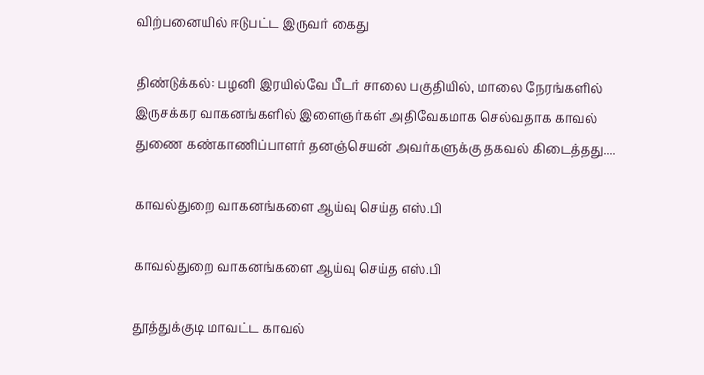விற்பனையில் ஈடுபட்ட இருவர் கைது

திண்டுக்கல்: பழனி இரயில்வே பீடர் சாலை பகுதியில், மாலை நேரங்களில் இருசக்கர வாகனங்களில் இளைஞர்கள் அதிவேகமாக செல்வதாக காவல் துணை கண்காணிப்பாளர் தனஞ்செயன் அவர்களுக்கு தகவல் கிடைத்தது....

காவல்துறை வாகனங்களை ஆய்வு செய்த எஸ்.பி

காவல்துறை வாகனங்களை ஆய்வு செய்த எஸ்.பி

தூத்துக்குடி மாவட்ட காவல்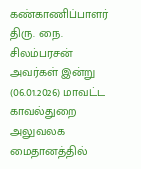கண்காணிப்பாளர் திரு. நை. சிலம்பரசன் அவர்கள் இன்று (06.01.2026) மாவட்ட காவல்துறை அலுவலக மைதானத்தில்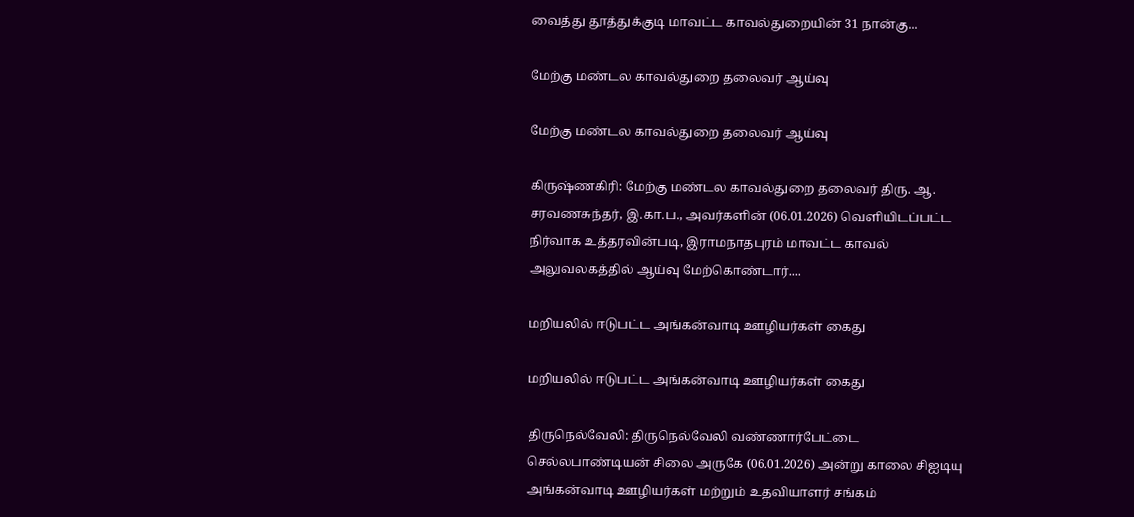வைத்து தூத்துக்குடி மாவட்ட காவல்துறையின் 31 நான்கு...

மேற்கு மண்டல காவல்துறை தலைவர் ஆய்வு

மேற்கு மண்டல காவல்துறை தலைவர் ஆய்வு

கிருஷ்ணகிரி: மேற்கு மண்டல காவல்துறை தலைவர் திரு. ஆ. சரவணசுந்தர், இ.கா.ப., அவர்களின் (06.01.2026) வெளியிடப்பட்ட நிர்வாக உத்தரவின்படி, இராமநாதபுரம் மாவட்ட காவல் அலுவலகத்தில் ஆய்வு மேற்கொண்டார்....

மறியலில் ஈடுபட்ட அங்கன்வாடி ஊழியர்கள் கைது

மறியலில் ஈடுபட்ட அங்கன்வாடி ஊழியர்கள் கைது

திருநெல்வேலி: திருநெல்வேலி வண்ணார்பேட்டை செல்லபாண்டியன் சிலை அருகே (06.01.2026) அன்று காலை சிஐடியு அங்கன்வாடி ஊழியர்கள் மற்றும் உதவியாளர் சங்கம்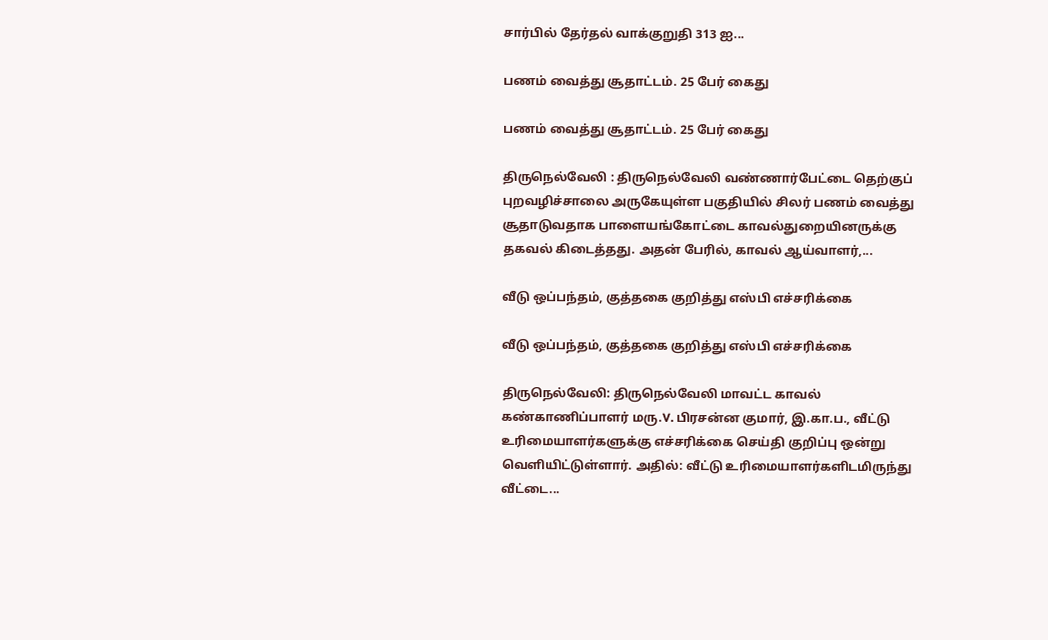சார்பில் தேர்தல் வாக்குறுதி 313 ஐ...

பணம் வைத்து சூதாட்டம். 25 பேர் கைது

பணம் வைத்து சூதாட்டம். 25 பேர் கைது

திருநெல்வேலி : திருநெல்வேலி வண்ணார்பேட்டை தெற்குப் புறவழிச்சாலை அருகேயுள்ள பகுதியில் சிலர் பணம் வைத்து சூதாடுவதாக பாளையங்கோட்டை காவல்துறையினருக்கு தகவல் கிடைத்தது. அதன் பேரில், காவல் ஆய்வாளர்,...

வீடு ஒப்பந்தம், குத்தகை குறித்து எஸ்பி எச்சரிக்கை

வீடு ஒப்பந்தம், குத்தகை குறித்து எஸ்பி எச்சரிக்கை

திருநெல்வேலி: திருநெல்வேலி மாவட்ட காவல் கண்காணிப்பாளர் மரு.V. பிரசன்ன குமார், இ.கா.ப., வீட்டு உரிமையாளர்களுக்கு எச்சரிக்கை செய்தி குறிப்பு ஒன்று வெளியிட்டுள்ளார். அதில்: வீட்டு உரிமையாளர்களிடமிருந்து வீட்டை...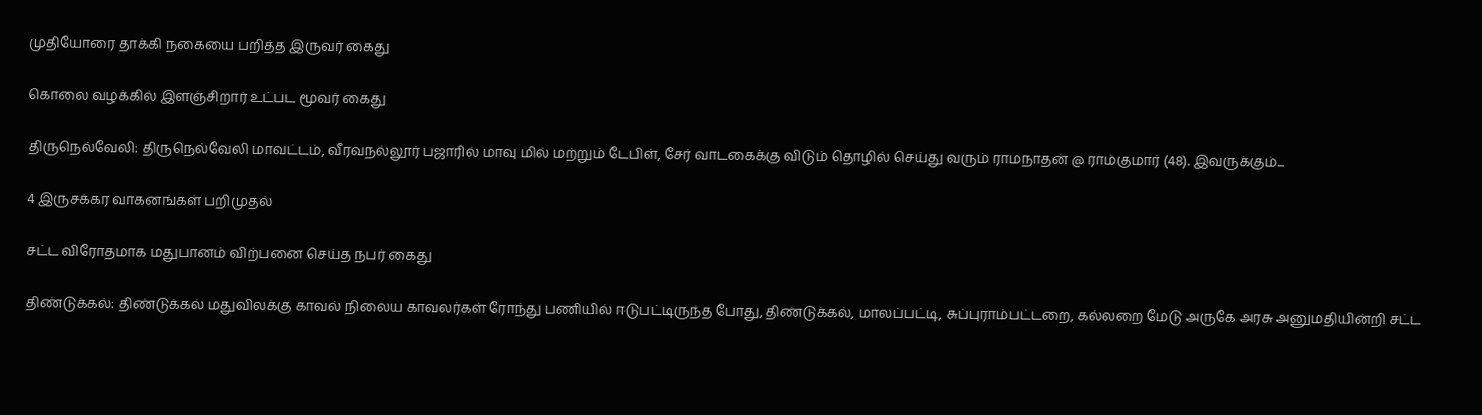முதியோரை தாக்கி நகையை பறித்த இருவர் கைது

கொலை வழக்கில் இளஞ்சிறார் உட்பட மூவர் கைது

திருநெல்வேலி: திருநெல்வேலி மாவட்டம், வீரவநல்லூர் பஜாரில் மாவு மில் மற்றும் டேபிள், சேர் வாடகைக்கு விடும் தொழில் செய்து வரும் ராமநாதன் @ ராம்குமார் (48). இவருக்கும்...

4 இருசக்கர வாகனங்கள் பறிமுதல்

சட்ட விரோதமாக மதுபானம் விற்பனை செய்த நபர் கைது

திண்டுக்கல்: திண்டுக்கல் மதுவிலக்கு காவல் நிலைய காவலர்கள் ரோந்து பணியில் ஈடுபட்டிருந்த போது, திண்டுக்கல், மாலப்பட்டி, சுப்புராம்பட்டறை, கல்லறை மேடு அருகே அரசு அனுமதியின்றி சட்ட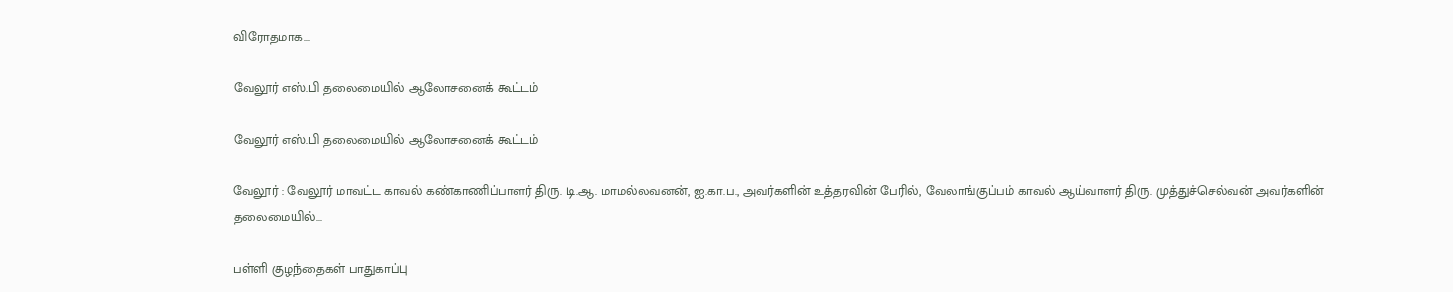விரோதமாக...

வேலூர் எஸ்.பி தலைமையில் ஆலோசனைக் கூட்டம்

வேலூர் எஸ்.பி தலைமையில் ஆலோசனைக் கூட்டம்

வேலூர் : வேலூர் மாவட்ட காவல் கண்காணிப்பாளர் திரு. டி.ஆ. மாமல்லவனன், ஐ.கா.ப., அவர்களின் உத்தரவின் பேரில், வேலாங்குப்பம் காவல் ஆய்வாளர் திரு. முத்துச்செல்வன் அவர்களின் தலைமையில்...

பள்ளி குழந்தைகள் பாதுகாப்பு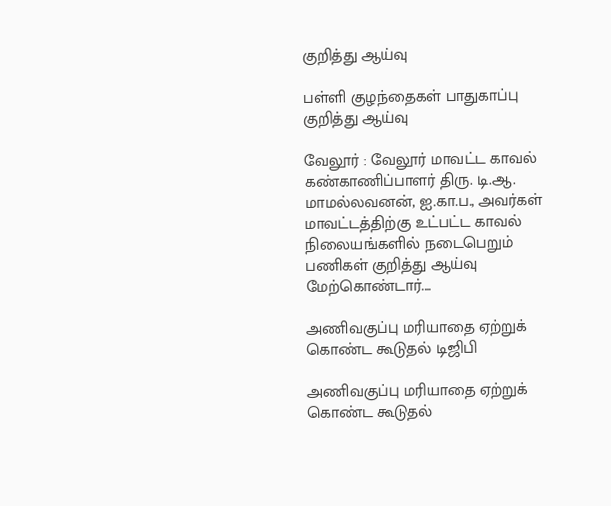குறித்து ஆய்வு

பள்ளி குழந்தைகள் பாதுகாப்பு குறித்து ஆய்வு

வேலூர் : வேலூர் மாவட்ட காவல் கண்காணிப்பாளர் திரு. டி.ஆ. மாமல்லவனன், ஐ.கா.ப., அவர்கள் மாவட்டத்திற்கு உட்பட்ட காவல் நிலையங்களில் நடைபெறும் பணிகள் குறித்து ஆய்வு மேற்கொண்டார்....

அணிவகுப்பு மரியாதை ஏற்றுக் கொண்ட கூடுதல் டிஜிபி

அணிவகுப்பு மரியாதை ஏற்றுக் கொண்ட கூடுதல்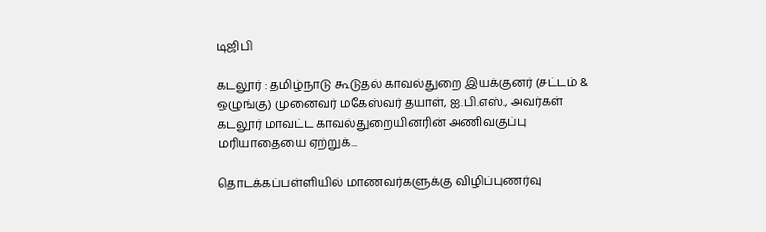டிஜிபி

கடலூர் : தமிழ்நாடு கூடுதல் காவல்துறை இயக்குனர் (சட்டம் & ஒழுங்கு) முனைவர் மகேஸ்வர் தயாள், ஐ.பி.எஸ்., அவர்கள் கடலூர் மாவட்ட காவல்துறையினரின் அணிவகுப்பு மரியாதையை ஏற்றுக்...

தொடக்கப்பள்ளியில் மாணவர்களுக்கு விழிப்புணர்வு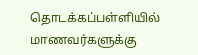தொடக்கப்பள்ளியில் மாணவர்களுக்கு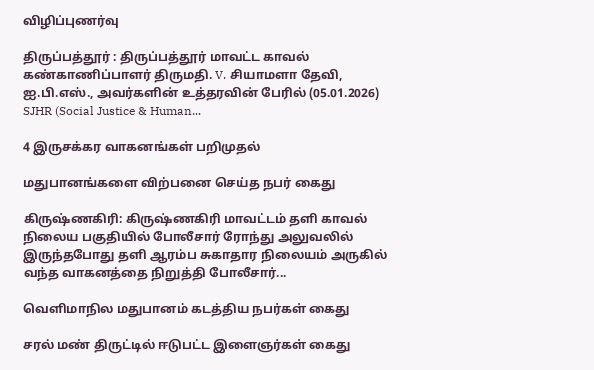விழிப்புணர்வு

திருப்பத்தூர் : திருப்பத்தூர் மாவட்ட காவல் கண்காணிப்பாளர் திருமதி. V. சியாமளா தேவி, ஐ.பி.எஸ்., அவர்களின் உத்தரவின் பேரில் (05.01.2026) SJHR (Social Justice & Human...

4 இருசக்கர வாகனங்கள் பறிமுதல்

மதுபானங்களை விற்பனை செய்த நபர் கைது

கிருஷ்ணகிரி: கிருஷ்ணகிரி மாவட்டம் தளி காவல் நிலைய பகுதியில் போலீசார் ரோந்து அலுவலில் இருந்தபோது தளி ஆரம்ப சுகாதார நிலையம் அருகில் வந்த வாகனத்தை நிறுத்தி போலீசார்...

வெளிமாநில மதுபானம் கடத்திய நபர்கள் கைது

சரல் மண் திருட்டில் ஈடுபட்ட இளைஞர்கள் கைது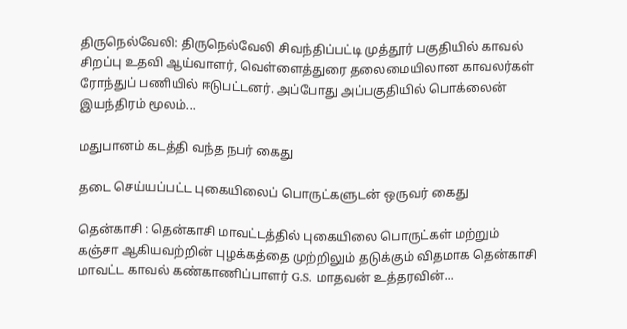திருநெல்வேலி: திருநெல்வேலி சிவந்திப்பட்டி முத்தூர் பகுதியில் காவல் சிறப்பு உதவி ஆய்வாளர், வெள்ளைத்துரை தலைமையிலான காவலர்கள் ரோந்துப் பணியில் ஈடுபட்டனர். அப்போது அப்பகுதியில் பொக்லைன் இயந்திரம் மூலம்...

மதுபானம் கடத்தி வந்த நபர் கைது

தடை செய்யப்பட்ட புகையிலைப் பொருட்களுடன் ஒருவர் கைது

தென்காசி : தென்காசி மாவட்டத்தில் புகையிலை பொருட்கள் மற்றும் கஞ்சா ஆகியவற்றின் புழக்கத்தை முற்றிலும் தடுக்கும் விதமாக தென்காசி மாவட்ட காவல் கண்காணிப்பாளர் G.S. மாதவன் உத்தரவின்...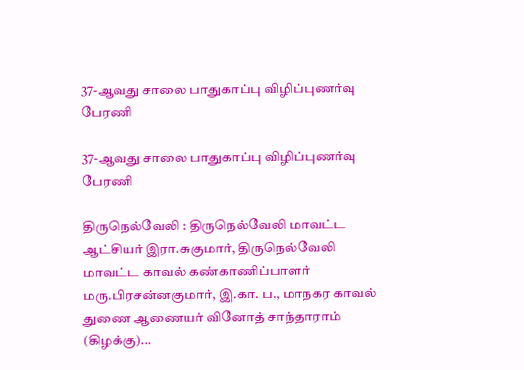37-ஆவது சாலை பாதுகாப்பு விழிப்புணர்வு பேரணி

37-ஆவது சாலை பாதுகாப்பு விழிப்புணர்வு பேரணி

திருநெல்வேலி : திருநெல்வேலி மாவட்ட ஆட்சியர் இரா.சுகுமார், திருநெல்வேலி மாவட்ட காவல் கண்காணிப்பாளர் மரு.பிரசன்னகுமார், இ.கா. ப., மாநகர காவல் துணை ஆணையர் வினோத் சாந்தாராம் (கிழக்கு)...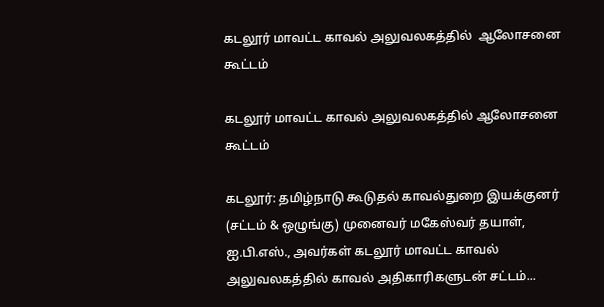கடலூர் மாவட்ட காவல் அலுவலகத்தில்  ஆலோசனை கூட்டம்

கடலூர் மாவட்ட காவல் அலுவலகத்தில் ஆலோசனை கூட்டம்

கடலூர்: தமிழ்நாடு கூடுதல் காவல்துறை இயக்குனர் (சட்டம் & ஒழுங்கு) முனைவர் மகேஸ்வர் தயாள், ஐ.பி.எஸ்., அவர்கள் கடலூர் மாவட்ட காவல் அலுவலகத்தில் காவல் அதிகாரிகளுடன் சட்டம்...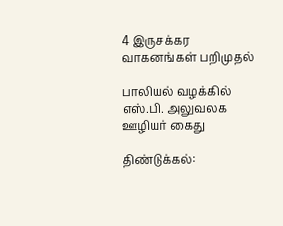4 இருசக்கர வாகனங்கள் பறிமுதல்

பாலியல் வழக்கில் எஸ்.பி. அலுவலக ஊழியர் கைது

திண்டுக்கல்: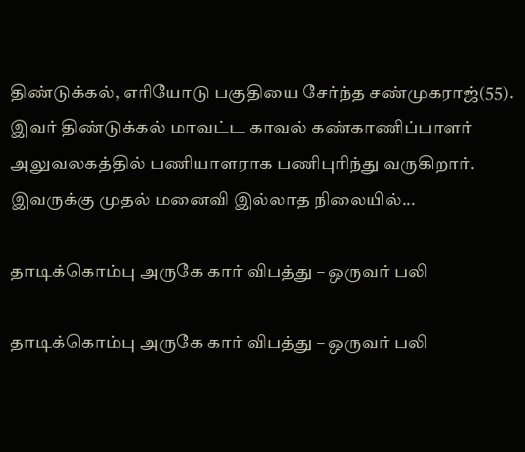திண்டுக்கல், எரியோடு பகுதியை சேர்ந்த சண்முகராஜ்(55). இவர் திண்டுக்கல் மாவட்ட காவல் கண்காணிப்பாளர் அலுவலகத்தில் பணியாளராக பணிபுரிந்து வருகிறார். இவருக்கு முதல் மனைவி இல்லாத நிலையில்...

தாடிக்கொம்பு அருகே கார் விபத்து – ஒருவர் பலி

தாடிக்கொம்பு அருகே கார் விபத்து – ஒருவர் பலி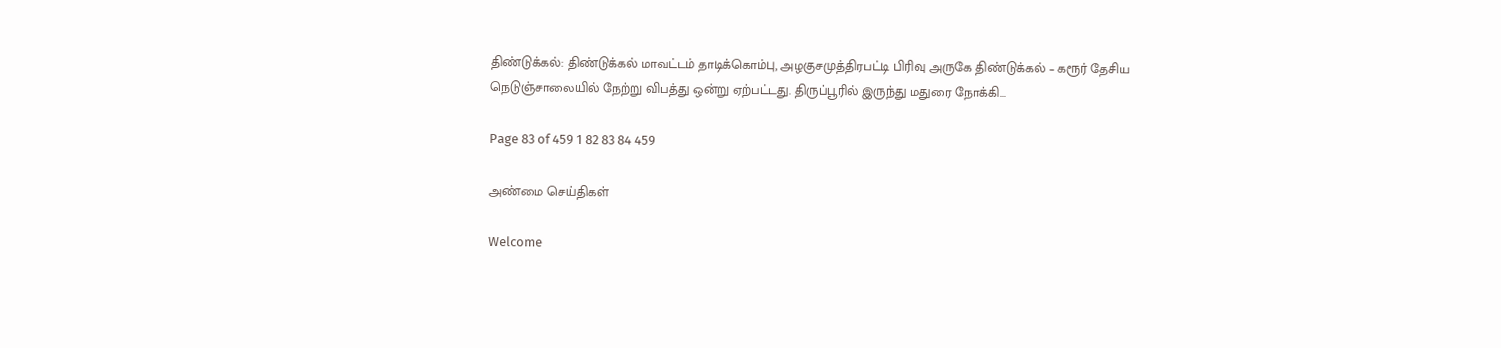திண்டுக்கல்: திண்டுக்கல் மாவட்டம் தாடிக்கொம்பு, அழகுசமுத்திரபட்டி பிரிவு அருகே திண்டுக்கல் – கரூர் தேசிய நெடுஞ்சாலையில் நேற்று விபத்து ஒன்று ஏற்பட்டது. திருப்பூரில் இருந்து மதுரை நோக்கி...

Page 83 of 459 1 82 83 84 459

அண்மை செய்திகள்

Welcome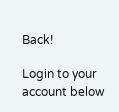Back!

Login to your account below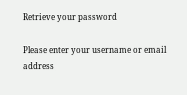Retrieve your password

Please enter your username or email address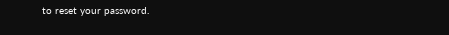to reset your password.